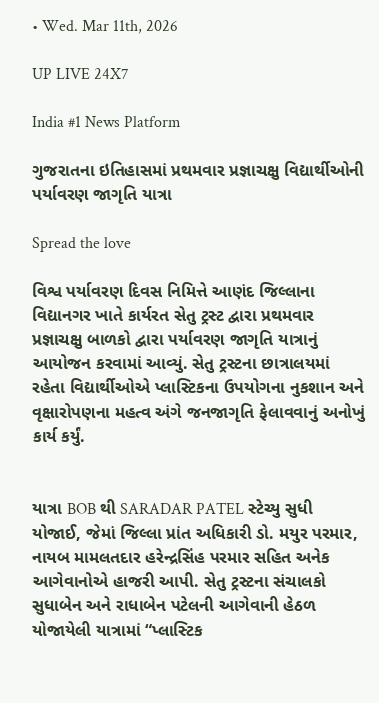• Wed. Mar 11th, 2026

UP LIVE 24X7

India #1 News Platform

ગુજરાતના ઇતિહાસમાં પ્રથમવાર પ્રજ્ઞાચક્ષુ વિદ્યાર્થીઓની પર્યાવરણ જાગૃતિ યાત્રા

Spread the love

વિશ્વ પર્યાવરણ દિવસ નિમિત્તે આણંદ જિલ્લાના વિદ્યાનગર ખાતે કાર્યરત સેતુ ટ્રસ્ટ દ્વારા પ્રથમવાર પ્રજ્ઞાચક્ષુ બાળકો દ્વારા પર્યાવરણ જાગૃતિ યાત્રાનું આયોજન કરવામાં આવ્યું. સેતુ ટ્રસ્ટના છાત્રાલયમાં રહેતા વિદ્યાર્થીઓએ પ્લાસ્ટિકના ઉપયોગના નુકશાન અને વૃક્ષારોપણના મહત્વ અંગે જનજાગૃતિ ફેલાવવાનું અનોખું કાર્ય કર્યું.


યાત્રા BOB થી SARADAR PATEL સ્ટેચ્યુ સુધી યોજાઈ, જેમાં જિલ્લા પ્રાંત અધિકારી ડો. મયુર પરમાર, નાયબ મામલતદાર હરેન્દ્રસિંહ પરમાર સહિત અનેક આગેવાનોએ હાજરી આપી. સેતુ ટ્રસ્ટના સંચાલકો સુધાબેન અને રાધાબેન પટેલની આગેવાની હેઠળ યોજાયેલી યાત્રામાં “પ્લાસ્ટિક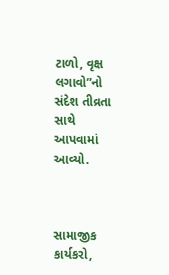ટાળો, વૃક્ષ લગાવો”નો સંદેશ તીવ્રતા સાથે આપવામાં આવ્યો.



સામાજીક કાર્યકરો,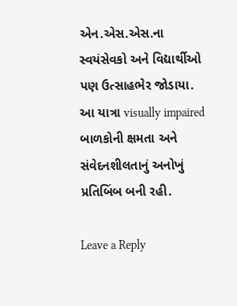એન.એસ.એસ.ના સ્વયંસેવકો અને વિદ્યાર્થીઓ પણ ઉત્સાહભેર જોડાયા. આ યાત્રા visually impaired બાળકોની ક્ષમતા અને સંવેદનશીલતાનું અનોખું પ્રતિબિંબ બની રહી.

Leave a Reply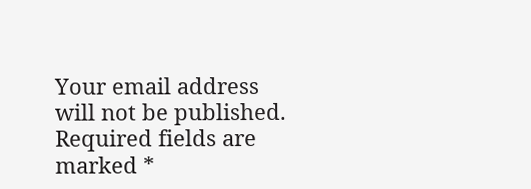Your email address will not be published. Required fields are marked *